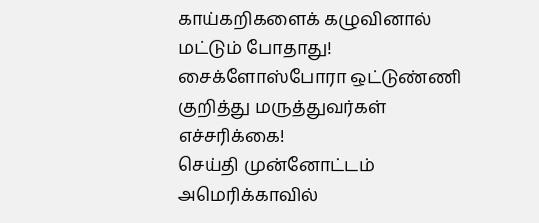காய்கறிகளைக் கழுவினால் மட்டும் போதாது! சைக்ளோஸ்போரா ஒட்டுண்ணி குறித்து மருத்துவர்கள் எச்சரிக்கை!
செய்தி முன்னோட்டம்
அமெரிக்காவில்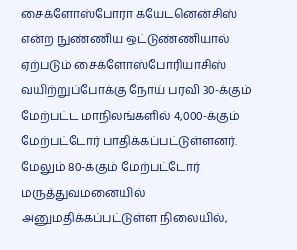சைக்ளோஸ்போரா கயேடனென்சிஸ் என்ற நுண்ணிய ஒட்டுண்ணியால் ஏற்படும் சைக்ளோஸ்போரியாசிஸ் வயிற்றுப்போக்கு நோய் பரவி 30-க்கும் மேற்பட்ட மாநிலங்களில் 4,000-க்கும் மேற்பட்டோர் பாதிக்கப்பட்டுள்ளனர். மேலும் 80-க்கும் மேற்பட்டோர் மருத்துவமனையில் அனுமதிக்கப்பட்டுள்ள நிலையில்,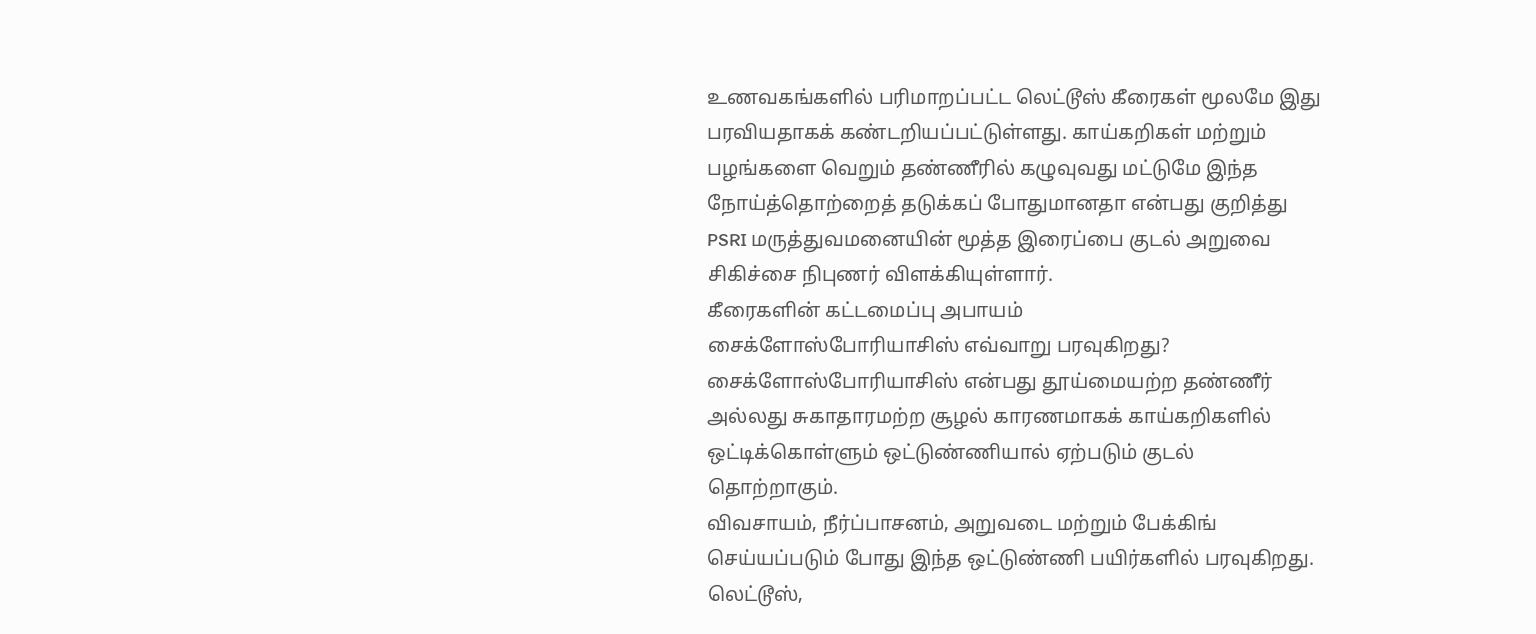உணவகங்களில் பரிமாறப்பட்ட லெட்டூஸ் கீரைகள் மூலமே இது பரவியதாகக் கண்டறியப்பட்டுள்ளது. காய்கறிகள் மற்றும் பழங்களை வெறும் தண்ணீரில் கழுவுவது மட்டுமே இந்த நோய்த்தொற்றைத் தடுக்கப் போதுமானதா என்பது குறித்து PSRI மருத்துவமனையின் மூத்த இரைப்பை குடல் அறுவை சிகிச்சை நிபுணர் விளக்கியுள்ளார்.
கீரைகளின் கட்டமைப்பு அபாயம்
சைக்ளோஸ்போரியாசிஸ் எவ்வாறு பரவுகிறது?
சைக்ளோஸ்போரியாசிஸ் என்பது தூய்மையற்ற தண்ணீர் அல்லது சுகாதாரமற்ற சூழல் காரணமாகக் காய்கறிகளில் ஒட்டிக்கொள்ளும் ஒட்டுண்ணியால் ஏற்படும் குடல் தொற்றாகும்.
விவசாயம், நீர்ப்பாசனம், அறுவடை மற்றும் பேக்கிங் செய்யப்படும் போது இந்த ஒட்டுண்ணி பயிர்களில் பரவுகிறது.
லெட்டூஸ்,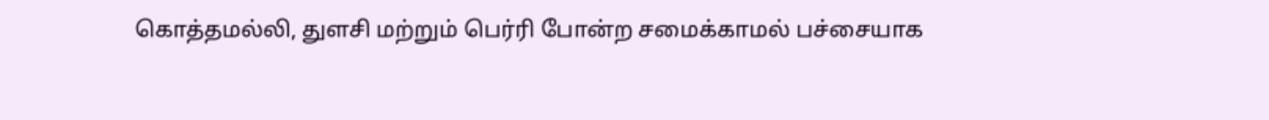கொத்தமல்லி, துளசி மற்றும் பெர்ரி போன்ற சமைக்காமல் பச்சையாக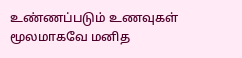உண்ணப்படும் உணவுகள் மூலமாகவே மனித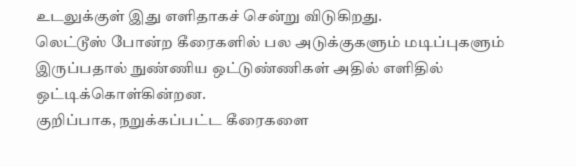உடலுக்குள் இது எளிதாகச் சென்று விடுகிறது.
லெட்டூஸ் போன்ற கீரைகளில் பல அடுக்குகளும் மடிப்புகளும் இருப்பதால் நுண்ணிய ஒட்டுண்ணிகள் அதில் எளிதில் ஒட்டிக்கொள்கின்றன.
குறிப்பாக, நறுக்கப்பட்ட கீரைகளை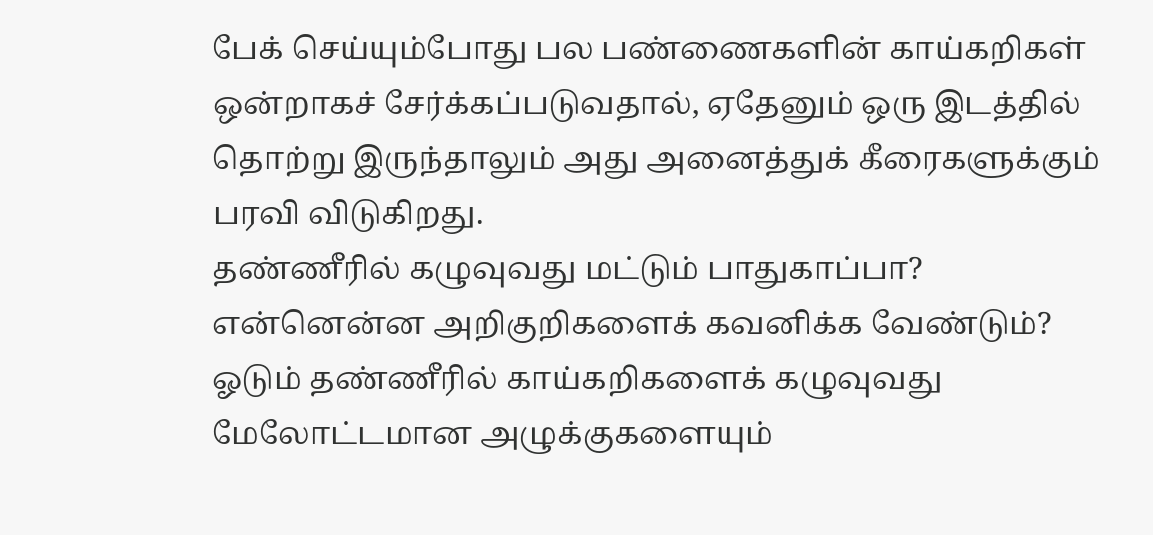பேக் செய்யும்போது பல பண்ணைகளின் காய்கறிகள் ஒன்றாகச் சேர்க்கப்படுவதால், ஏதேனும் ஒரு இடத்தில் தொற்று இருந்தாலும் அது அனைத்துக் கீரைகளுக்கும் பரவி விடுகிறது.
தண்ணீரில் கழுவுவது மட்டும் பாதுகாப்பா?
என்னென்ன அறிகுறிகளைக் கவனிக்க வேண்டும்?
ஓடும் தண்ணீரில் காய்கறிகளைக் கழுவுவது மேலோட்டமான அழுக்குகளையும்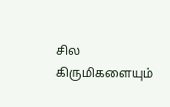சில கிருமிகளையும்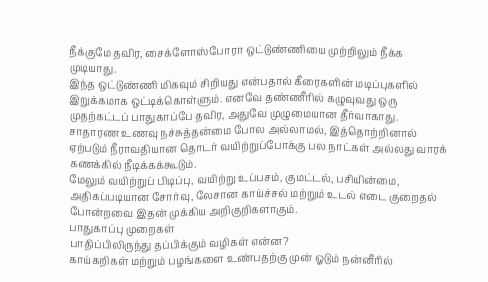நீக்குமே தவிர, சைக்ளோஸ்போரா ஒட்டுண்ணியை முற்றிலும் நீக்க முடியாது.
இந்த ஒட்டுண்ணி மிகவும் சிறியது என்பதால் கீரைகளின் மடிப்புகளில் இறுக்கமாக ஒட்டிக்கொள்ளும். எனவே தண்ணீரில் கழுவுவது ஒரு முதற்கட்டப் பாதுகாப்பே தவிர, அதுவே முழுமையான தீர்வாகாது.
சாதாரண உணவு நச்சுத்தன்மை போல அல்லாமல், இத்தொற்றினால் ஏற்படும் நீராவதியான தொடர் வயிற்றுப்போக்கு பல நாட்கள் அல்லது வாரக் கணக்கில் நீடிக்கக்கூடும்.
மேலும் வயிற்றுப் பிடிப்பு, வயிற்று உப்பசம், குமட்டல், பசியின்மை, அதிகப்படியான சோர்வு, லேசான காய்ச்சல் மற்றும் உடல் எடை குறைதல் போன்றவை இதன் முக்கிய அறிகுறிகளாகும்.
பாதுகாப்பு முறைகள்
பாதிப்பிலிருந்து தப்பிக்கும் வழிகள் என்ன?
காய்கறிகள் மற்றும் பழங்களை உண்பதற்கு முன் ஓடும் நன்னீரில்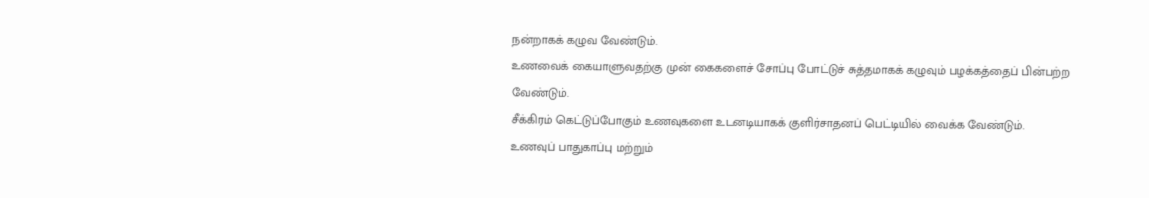நன்றாகக் கழுவ வேண்டும்.
உணவைக் கையாளுவதற்கு முன் கைகளைச் சோப்பு போட்டுச் சுத்தமாகக் கழுவும் பழக்கத்தைப் பின்பற்ற வேண்டும்.
சீக்கிரம் கெட்டுப்போகும் உணவுகளை உடனடியாகக் குளிர்சாதனப் பெட்டியில் வைக்க வேண்டும்.
உணவுப் பாதுகாப்பு மற்றும்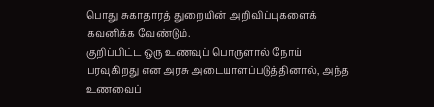பொது சுகாதாரத் துறையின் அறிவிப்புகளைக் கவனிக்க வேண்டும்.
குறிப்பிட்ட ஒரு உணவுப் பொருளால் நோய் பரவுகிறது என அரசு அடையாளப்படுத்தினால், அந்த உணவைப்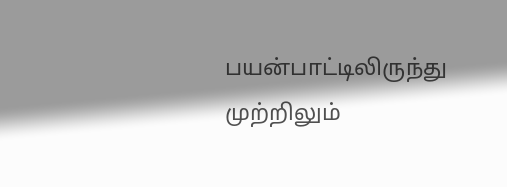பயன்பாட்டிலிருந்து முற்றிலும்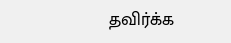தவிர்க்க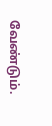வேண்டும்.